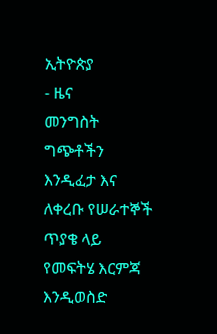ኢትዮጵያ
- ዜና
መንግስት ግጭቶችን እንዲፈታ እና ለቀረቡ የሠራተኞች ጥያቄ ላይ የመፍትሄ እርምጃ እንዲወስድ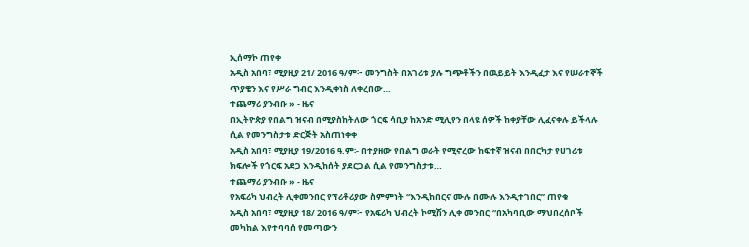ኢሰማኮ ጠየቀ
አዲስ አበባ፣ ሚያዚያ 21/ 2016 ዓ/ም፦ መንግስት በአገሪቱ ያሉ ግጭቶችን በዉይይት እንዲፈታ እና የሠራተኞች ጥያቄን እና የሥራ ግብር እንዲቀነስ ለቀረበው…
ተጨማሪ ያንብቡ » - ዜና
በኢትዮጵያ የበልግ ዝናብ በሚያስከትለው ጎርፍ ሳቢያ ከአንድ ሚሊየን በላዩ ሰዎች ከቀያቸው ሊፈናቀሉ ይችላሉ ሲል የመንግስታቱ ድርጅት አስጠነቀቀ
አዲስ አበባ፣ ሚያዚያ 19/2016 ዓ.ም፡- በተያዘው የበልግ ወራት የሚኖረው ከፍተኛ ዝናብ በበርካታ የሀገሪቱ ክፍሎች የጎርፍ አደጋ እንዲከሰት ያደርጋል ሲል የመንግስታቱ…
ተጨማሪ ያንብቡ » - ዜና
የአፍሪካ ህብረት ሊቀመንበር የፕሪቶሪያው ስምምነት “እንዲከበርና ሙሉ በሙሉ እንዲተገበር” ጠየቁ
አዲስ አበባ፣ ሚያዚያ 18/ 2016 ዓ/ም፦ የአፍሪካ ህብረት ኮሚሽን ሊቀ መንበር “በአካባቢው ማህበረሰቦች መካከል እየተባባሰ የመጣውን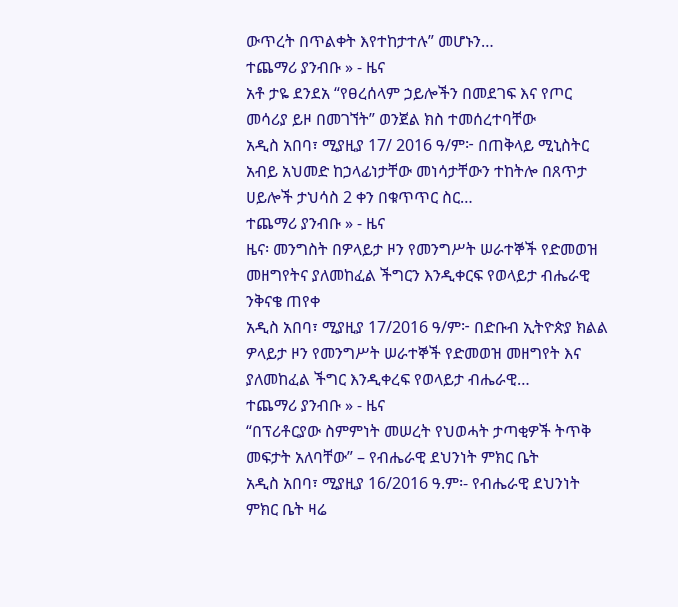ውጥረት በጥልቀት እየተከታተሉ” መሆኑን…
ተጨማሪ ያንብቡ » - ዜና
አቶ ታዬ ደንደአ “የፀረሰላም ኃይሎችን በመደገፍ እና የጦር መሳሪያ ይዞ በመገኘት” ወንጀል ክስ ተመሰረተባቸው
አዲስ አበባ፣ ሚያዚያ 17/ 2016 ዓ/ም፦ በጠቅላይ ሚኒስትር አብይ አህመድ ከኃላፊነታቸው መነሳታቸውን ተከትሎ በጸጥታ ሀይሎች ታህሳስ 2 ቀን በቁጥጥር ስር…
ተጨማሪ ያንብቡ » - ዜና
ዜና፡ መንግስት በዎላይታ ዞን የመንግሥት ሠራተኞች የድመወዝ መዘግየትና ያለመከፈል ችግርን እንዲቀርፍ የወላይታ ብሔራዊ ንቅናቄ ጠየቀ
አዲስ አበባ፣ ሚያዚያ 17/2016 ዓ/ም፦ በድቡብ ኢትዮጵያ ክልል ዎላይታ ዞን የመንግሥት ሠራተኞች የድመወዝ መዘግየት እና ያለመከፈል ችግር እንዲቀረፍ የወላይታ ብሔራዊ…
ተጨማሪ ያንብቡ » - ዜና
“በፕሪቶርያው ስምምነት መሠረት የህወሓት ታጣቂዎች ትጥቅ መፍታት አለባቸው” – የብሔራዊ ደህንነት ምክር ቤት
አዲስ አበባ፣ ሚያዚያ 16/2016 ዓ.ም፡- የብሔራዊ ደህንነት ምክር ቤት ዛሬ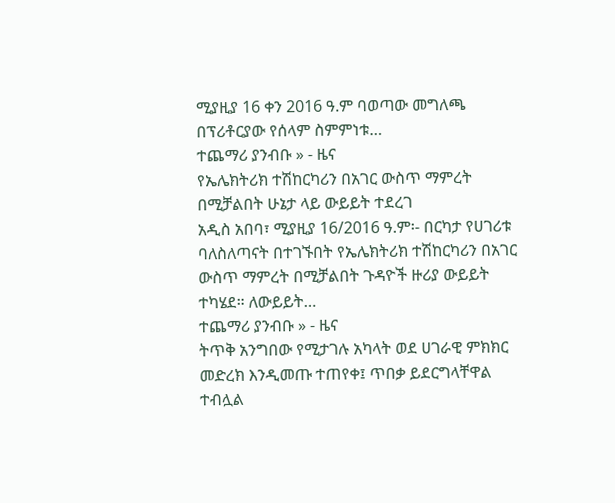ሚያዚያ 16 ቀን 2016 ዓ.ም ባወጣው መግለጫ በፕሪቶርያው የሰላም ስምምነቱ…
ተጨማሪ ያንብቡ » - ዜና
የኤሌክትሪክ ተሽከርካሪን በአገር ውስጥ ማምረት በሚቻልበት ሁኔታ ላይ ውይይት ተደረገ
አዲስ አበባ፣ ሚያዚያ 16/2016 ዓ.ም፡- በርካታ የሀገሪቱ ባለስለጣናት በተገኙበት የኤሌክትሪክ ተሽከርካሪን በአገር ውስጥ ማምረት በሚቻልበት ጉዳዮች ዙሪያ ውይይት ተካሄደ። ለውይይት…
ተጨማሪ ያንብቡ » - ዜና
ትጥቅ አንግበው የሚታገሉ አካላት ወደ ሀገራዊ ምክክር መድረክ እንዲመጡ ተጠየቀ፤ ጥበቃ ይደርግላቸዋል ተብሏል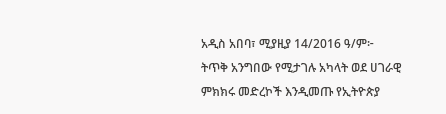አዲስ አበባ፣ ሚያዚያ 14/2016 ዓ/ም፦ ትጥቅ አንግበው የሚታገሉ አካላት ወደ ሀገራዊ ምክክሩ መድረኮች እንዲመጡ የኢትዮጵያ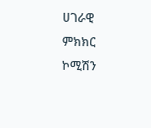ሀገራዊ ምክክር ኮሚሽን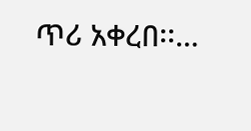ጥሪ አቀረበ፡፡…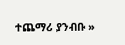ተጨማሪ ያንብቡ »